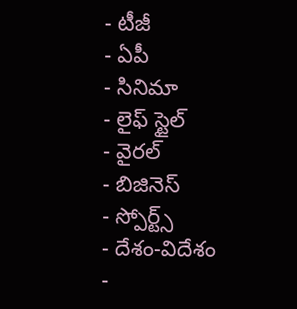- టీజీ
- ఏపీ
- సినిమా
- లైఫ్ స్టైల్
- వైరల్
- బిజినెస్
- స్పోర్ట్స్
- దేశం-విదేశం
-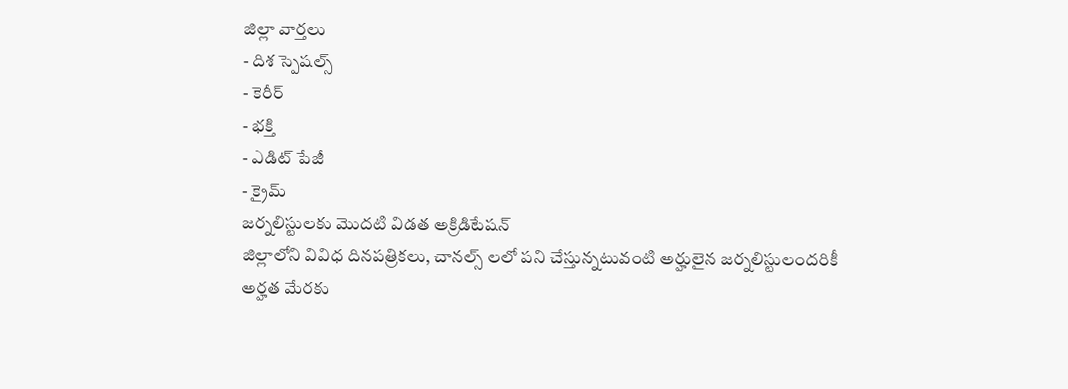జిల్లా వార్తలు
- దిశ స్పెషల్స్
- కెరీర్
- భక్తి
- ఎడిట్ పేజీ
- క్రైమ్
జర్నలిస్టులకు మొదటి విడత అక్రిడిటేషన్
జిల్లాలోని వివిధ దినపత్రికలు, చానల్స్ లలో పని చేస్తున్నటువంటి అర్హులైన జర్నలిస్టులందరికీ అర్హత మేరకు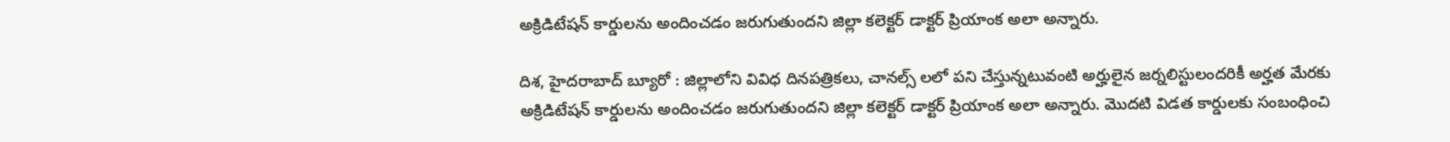అక్రిడిటేషన్ కార్డులను అందించడం జరుగుతుందని జిల్లా కలెక్టర్ డాక్టర్ ప్రియాంక అలా అన్నారు.

దిశ, హైదరాబాద్ బ్యూరో : జిల్లాలోని వివిధ దినపత్రికలు, చానల్స్ లలో పని చేస్తున్నటువంటి అర్హులైన జర్నలిస్టులందరికీ అర్హత మేరకు అక్రిడిటేషన్ కార్డులను అందించడం జరుగుతుందని జిల్లా కలెక్టర్ డాక్టర్ ప్రియాంక అలా అన్నారు. మొదటి విడత కార్డులకు సంబంధించి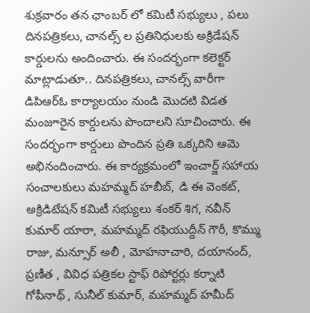శుక్రవారం తన ఛాంబర్ లో కమిటీ సభ్యులు , పలు దినపత్రికలు, చానల్స్ ల ప్రతినిధులకు అక్రిడేషన్ కార్డులను అందించారు. ఈ సందర్భంగా కలెక్టర్ మాట్లాడుతూ.. దినపత్రికలు, చానల్స్ వారీగా డిపిఆర్ఓ కార్యాలయం నుండి మొదటి విడత మంజూరైన కార్డులను పొందాలని సూచించారు. ఈ సందర్భంగా కార్డులు పొందిన ప్రతి ఒక్కరిని ఆమె అభినందించారు. ఈ కార్యక్రమంలో ఇంచార్జ్ సహాయ సంచాలకులు మహమ్మద్ హబీబ్, డి ఈ వెంకట్, అక్రిడిటేషన్ కమిటీ సభ్యులు శంకర్ శిగ, నవీన్ కుమార్ యారా, మహమ్మద్ రఫియుద్దీన్ గౌరీ, కొమ్ము రాజు, మన్సూర్ అలీ , మోహనాచారి, దయానంద్, ప్రణీత , వివిధ పత్రికల స్టాఫ్ రిపోర్టర్లు కర్నాటి గోపీనాథ్ , సునీల్ కుమార్, మహమ్మద్ హమీద్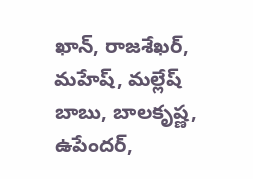ఖాన్, రాజశేఖర్, మహేష్, మల్లేష్ బాబు, బాలకృష్ణ, ఉపేందర్,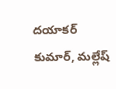దయాకర్ కుమార్, మల్లేష్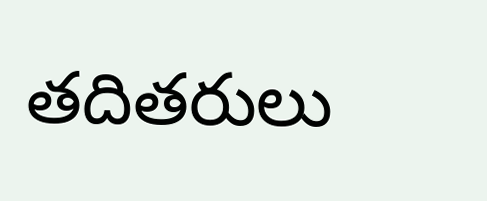తదితరులు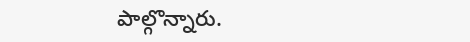పాల్గొన్నారు.